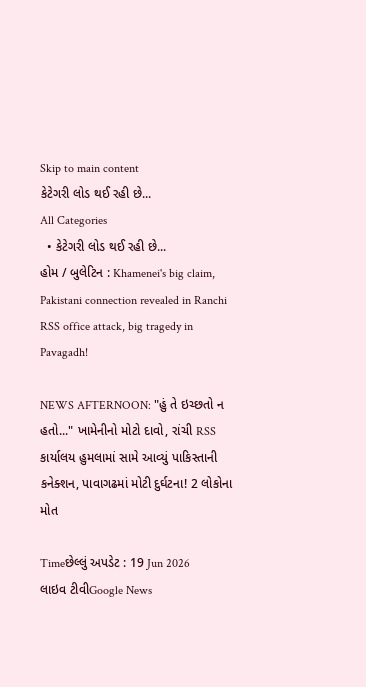Skip to main content
કેટેગરી લોડ થઈ રહી છે...
All Categories
  • કેટેગરી લોડ થઈ રહી છે...
હોમ / બુલેટિન : Khamenei's big claim, Pakistani connection revealed in Ranchi RSS office attack, big tragedy in Pavagadh!

NEWS AFTERNOON: "હું તે ઇચ્છતો ન હતો..." ખામેનીનો મોટો દાવો, રાંચી RSS કાર્યાલય હુમલામાં સામે આવ્યું પાકિસ્તાની કનેક્શન, પાવાગઢમાં મોટી દુર્ઘટના! 2 લોકોના મોત

Timeછેલ્લું અપડેટ : 19 Jun 2026
લાઇવ ટીવીGoogle News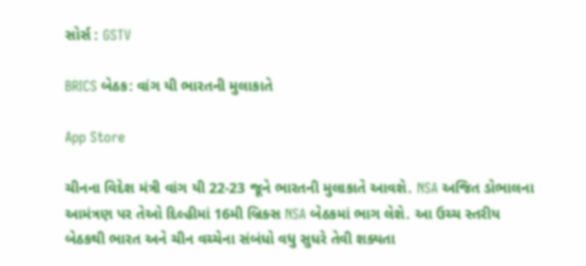સોર્સ : GSTV

BRICS બેઠક: વાંગ યી ભારતની મુલાકાતે

App Store

ચીનના વિદેશ મંત્રી વાંગ યી 22-23 જૂને ભારતની મુલાકાતે આવશે. NSA અજિત ડોભાલના આમંત્રણ પર તેઓ દિલ્હીમાં 16મી બ્રિક્સ NSA બેઠકમાં ભાગ લેશે. આ ઉચ્ચ સ્તરીય બેઠકથી ભારત અને ચીન વચ્ચેના સંબંધો વધુ સુધરે તેવી શક્યતા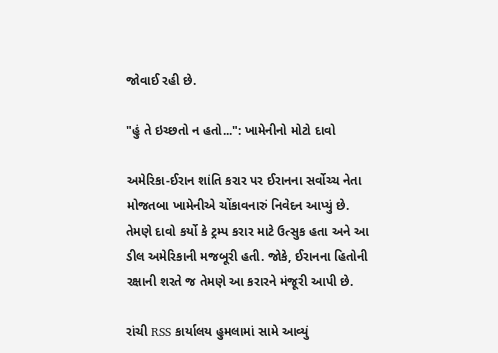જોવાઈ રહી છે.

"હું તે ઇચ્છતો ન હતો...": ખામેનીનો મોટો દાવો

અમેરિકા-ઈરાન શાંતિ કરાર પર ઈરાનના સર્વોચ્ચ નેતા મોજતબા ખામેનીએ ચોંકાવનારું નિવેદન આપ્યું છે. તેમણે દાવો કર્યો કે ટ્રમ્પ કરાર માટે ઉત્સુક હતા અને આ ડીલ અમેરિકાની મજબૂરી હતી. જોકે, ઈરાનના હિતોની રક્ષાની શરતે જ તેમણે આ કરારને મંજૂરી આપી છે.

રાંચી RSS કાર્યાલય હુમલામાં સામે આવ્યું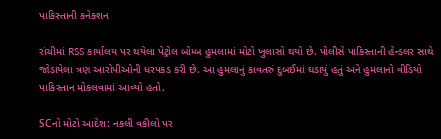પાકિસ્તાની કનેક્શન

રાંચીમાં RSS કાર્યાલય પર થયેલા પેટ્રોલ બોમ્બ હુમલામાં મોટો ખુલાસો થયો છે. પોલીસે પાકિસ્તાની હેન્ડલર સાથે જોડાયેલા ત્રણ આરોપીઓની ધરપકડ કરી છે. આ હુમલાનું કાવતરું દુબઈમાં ઘડાયું હતું અને હુમલાનો વીડિયો પાકિસ્તાન મોકલવામાં આવ્યો હતો.

SCનો મોટો આદેશ: નકલી વકીલો પર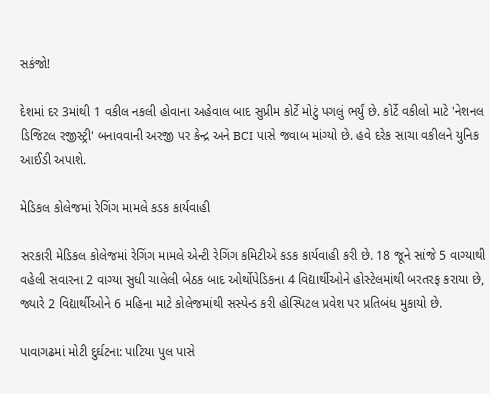સકંજો!

દેશમાં દર 3માંથી 1 વકીલ નકલી હોવાના અહેવાલ બાદ સુપ્રીમ કોર્ટે મોટું પગલું ભર્યું છે. કોર્ટે વકીલો માટે 'નેશનલ ડિજિટલ રજીસ્ટ્રી' બનાવવાની અરજી પર કેન્દ્ર અને BCI પાસે જવાબ માંગ્યો છે. હવે દરેક સાચા વકીલને યુનિક આઈડી અપાશે.

મેડિકલ કોલેજમાં રેગિંગ મામલે કડક કાર્યવાહી

સરકારી મેડિકલ કોલેજમાં રેગિંગ મામલે એન્ટી રેગિંગ કમિટીએ કડક કાર્યવાહી કરી છે. 18 જૂને સાંજે 5 વાગ્યાથી વહેલી સવારના 2 વાગ્યા સુધી ચાલેલી બેઠક બાદ ઓર્થોપેડિકના 4 વિદ્યાર્થીઓને હોસ્ટેલમાંથી બરતરફ કરાયા છે, જ્યારે 2 વિદ્યાર્થીઓને 6 મહિના માટે કોલેજમાંથી સસ્પેન્ડ કરી હોસ્પિટલ પ્રવેશ પર પ્રતિબંધ મુકાયો છે.

પાવાગઢમાં મોટી દુર્ઘટના: પાટિયા પુલ પાસે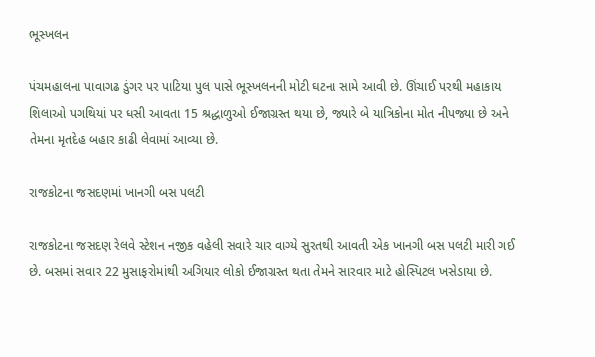ભૂસ્ખલન

પંચમહાલના પાવાગઢ ડુંગર પર પાટિયા પુલ પાસે ભૂસ્ખલનની મોટી ઘટના સામે આવી છે. ઊંચાઈ પરથી મહાકાય શિલાઓ પગથિયાં પર ધસી આવતા 15 શ્રદ્ધાળુઓ ઈજાગ્રસ્ત થયા છે, જ્યારે બે યાત્રિકોના મોત નીપજ્યા છે અને તેમના મૃતદેહ બહાર કાઢી લેવામાં આવ્યા છે.

રાજકોટના જસદણમાં ખાનગી બસ પલટી

રાજકોટના જસદણ રેલવે સ્ટેશન નજીક વહેલી સવારે ચાર વાગ્યે સુરતથી આવતી એક ખાનગી બસ પલટી મારી ગઈ છે. બસમાં સવાર 22 મુસાફરોમાંથી અગિયાર લોકો ઈજાગ્રસ્ત થતા તેમને સારવાર માટે હોસ્પિટલ ખસેડાયા છે.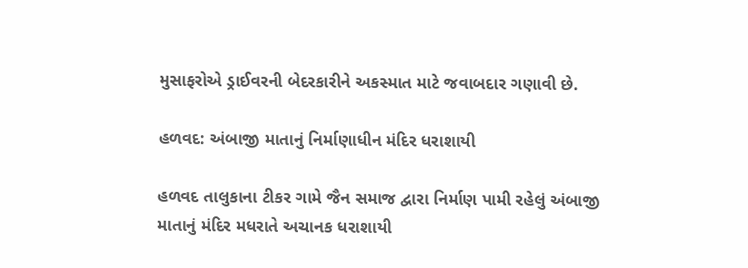મુસાફરોએ ડ્રાઈવરની બેદરકારીને અકસ્માત માટે જવાબદાર ગણાવી છે.

હળવદ: અંબાજી માતાનું નિર્માણાધીન મંદિર ધરાશાયી

હળવદ તાલુકાના ટીકર ગામે જૈન સમાજ દ્વારા નિર્માણ પામી રહેલું અંબાજી માતાનું મંદિર મધરાતે અચાનક ધરાશાયી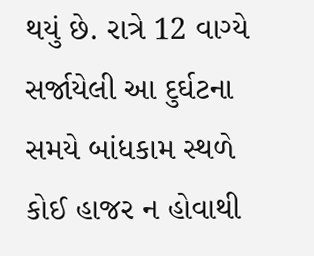થયું છે. રાત્રે 12 વાગ્યે સર્જાયેલી આ દુર્ઘટના સમયે બાંધકામ સ્થળે કોઈ હાજર ન હોવાથી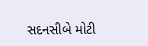સદનસીબે મોટી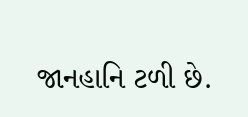જાનહાનિ ટળી છે.